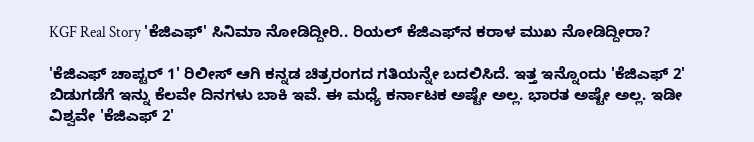KGF Real Story 'ಕೆಜಿಎಫ್' ಸಿನಿಮಾ ನೋಡಿದ್ದೀರಿ.. ರಿಯಲ್ ಕೆಜಿಎಫ್‌ನ ಕರಾಳ ಮುಖ ನೋಡಿದ್ದೀರಾ?

'ಕೆಜಿಎಫ್ ಚಾಪ್ಟರ್ 1' ರಿಲೀಸ್ ಆಗಿ ಕನ್ನಡ ಚಿತ್ರರಂಗದ ಗತಿಯನ್ನೇ ಬದಲಿಸಿದೆ. ಇತ್ತ ಇನ್ನೊಂದು 'ಕೆಜಿಎಫ್ 2' ಬಿಡುಗಡೆಗೆ ಇನ್ನು ಕೆಲವೇ ದಿನಗಳು ಬಾಕಿ ಇವೆ. ಈ ಮಧ್ಯೆ ಕರ್ನಾಟಕ ಅಷ್ಟೇ ಅಲ್ಲ. ಭಾರತ ಅಷ್ಟೇ ಅಲ್ಲ. ಇಡೀ ವಿಶ್ವವೇ 'ಕೆಜಿಎಫ್ 2'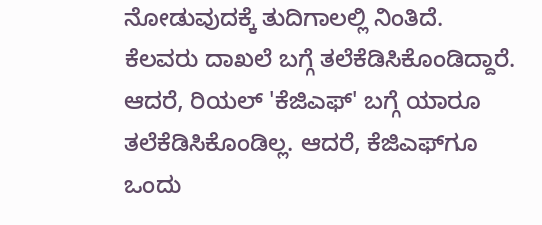ನೋಡುವುದಕ್ಕೆ ತುದಿಗಾಲಲ್ಲಿ ನಿಂತಿದೆ. ಕೆಲವರು ದಾಖಲೆ ಬಗ್ಗೆ ತಲೆಕೆಡಿಸಿಕೊಂಡಿದ್ದಾರೆ. ಆದರೆ, ರಿಯಲ್ 'ಕೆಜಿಎಫ್' ಬಗ್ಗೆ ಯಾರೂ ತಲೆಕೆಡಿಸಿಕೊಂಡಿಲ್ಲ. ಆದರೆ, ಕೆಜಿಎಫ್‌ಗೂ ಒಂದು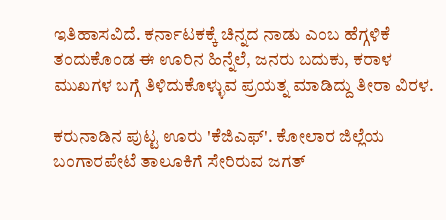ಇತಿಹಾಸವಿದೆ. ಕರ್ನಾಟಕಕ್ಕೆ ಚಿನ್ನದ ನಾಡು ಎಂಬ ಹೆಗ್ಗಳಿಕೆ ತಂದುಕೊಂಡ ಈ ಊರಿನ ಹಿನ್ನೆಲೆ, ಜನರು ಬದುಕು, ಕರಾಳ ಮುಖಗಳ ಬಗ್ಗೆ ತಿಳಿದುಕೊಳ್ಳುವ ಪ್ರಯತ್ನ ಮಾಡಿದ್ದು ತೀರಾ ವಿರಳ.

ಕರುನಾಡಿನ ಪುಟ್ಟ ಊರು 'ಕೆಜಿಎಫ್'. ಕೋಲಾರ ಜಿಲ್ಲೆಯ ಬಂಗಾರಪೇಟೆ ತಾಲೂಕಿಗೆ ಸೇರಿರುವ ಜಗತ್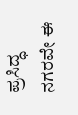ಪ್ರಸಿದ್ಧ ನಗರವೇ ಈ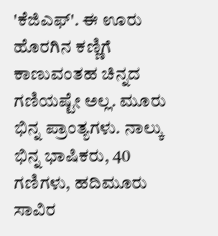'ಕೆಜಿಎಫ್'. ಈ ಊರು ಹೊರಗಿನ ಕಣ್ಣಿಗೆ ಕಾಣುವಂತಹ ಚಿನ್ನದ ಗಣಿಯಷ್ಟೇ ಅಲ್ಲ. ಮೂರು ಭಿನ್ನ ಪ್ರಾಂತ್ಯಗಳು. ನಾಲ್ಕು ಭಿನ್ನ ಭಾಷಿಕರು, 40 ಗಣಿಗಳು, ಹದಿಮೂರು ಸಾವಿರ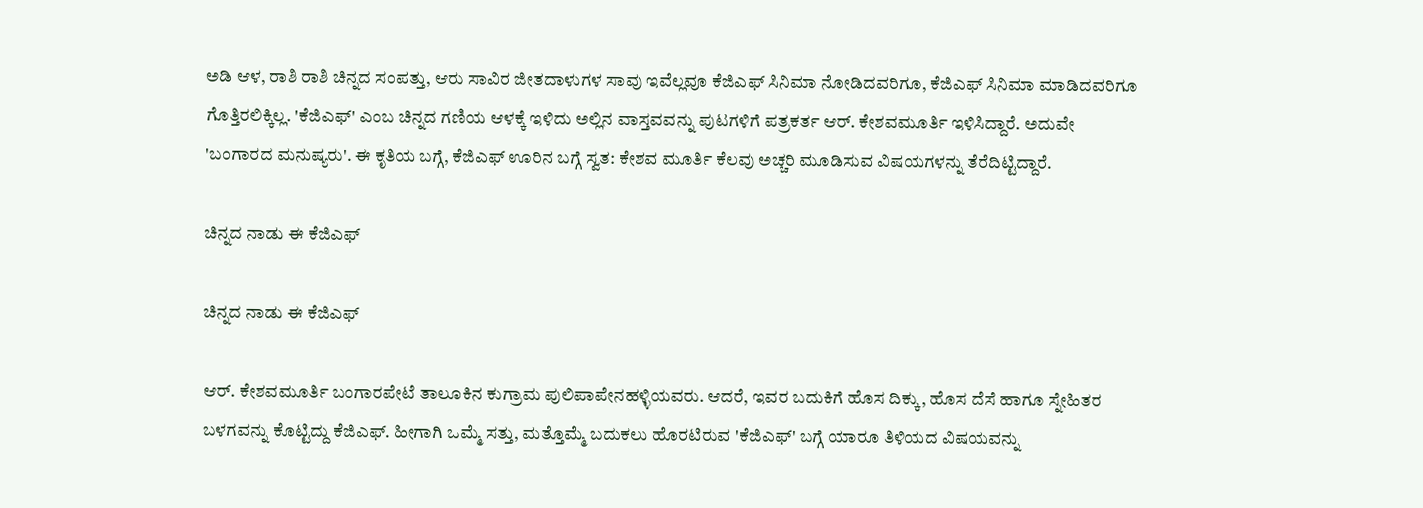ಅಡಿ ಆಳ, ರಾಶಿ ರಾಶಿ ಚಿನ್ನದ ಸಂಪತ್ತು, ಆರು ಸಾವಿರ ಜೀತದಾಳುಗಳ ಸಾವು ಇವೆಲ್ಲವೂ ಕೆಜಿಎಫ್ ಸಿನಿಮಾ ನೋಡಿದವರಿಗೂ, ಕೆಜಿಎಫ್ ಸಿನಿಮಾ ಮಾಡಿದವರಿಗೂ ಗೊತ್ತಿರಲಿಕ್ಕಿಲ್ಲ. 'ಕೆಜಿಎಫ್' ಎಂಬ ಚಿನ್ನದ ಗಣಿಯ ಆಳಕ್ಕೆ ಇಳಿದು ಅಲ್ಲಿನ ವಾಸ್ತವವನ್ನು ಪುಟಗಳಿಗೆ ಪತ್ರಕರ್ತ ಆರ್. ಕೇಶವಮೂರ್ತಿ ಇಳಿಸಿದ್ದಾರೆ. ಅದುವೇ 'ಬಂಗಾರದ ಮನುಷ್ಯರು'. ಈ ಕೃತಿಯ ಬಗ್ಗೆ, ಕೆಜಿಎಫ್ ಊರಿನ ಬಗ್ಗೆ ಸ್ವತ: ಕೇಶವ ಮೂರ್ತಿ ಕೆಲವು ಅಚ್ಚರಿ ಮೂಡಿಸುವ ವಿಷಯಗಳನ್ನು ತೆರೆದಿಟ್ಟಿದ್ದಾರೆ.

ಚಿನ್ನದ ನಾಡು ಈ ಕೆಜಿಎಫ್

ಚಿನ್ನದ ನಾಡು ಈ ಕೆಜಿಎಫ್

ಆರ್. ಕೇಶವಮೂರ್ತಿ ಬಂಗಾರಪೇಟೆ ತಾಲೂಕಿನ ಕುಗ್ರಾಮ ಪುಲಿಪಾಪೇನಹಳ್ಳಿಯವರು. ಆದರೆ, ಇವರ ಬದುಕಿಗೆ ಹೊಸ ದಿಕ್ಕು, ಹೊಸ ದೆಸೆ ಹಾಗೂ ಸ್ನೇಹಿತರ ಬಳಗವನ್ನು ಕೊಟ್ಟಿದ್ದು ಕೆಜಿಎಫ್. ಹೀಗಾಗಿ ಒಮ್ಮೆ ಸತ್ತು, ಮತ್ತೊಮ್ಮೆ ಬದುಕಲು ಹೊರಟಿರುವ 'ಕೆಜಿಎಫ್' ಬಗ್ಗೆ ಯಾರೂ ತಿಳಿಯದ ವಿಷಯವನ್ನು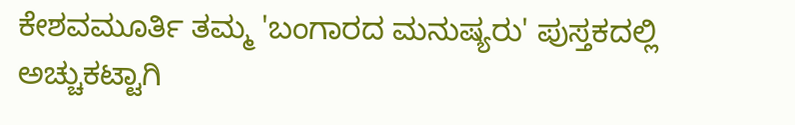ಕೇಶವಮೂರ್ತಿ ತಮ್ಮ 'ಬಂಗಾರದ ಮನುಷ್ಯರು' ಪುಸ್ತಕದಲ್ಲಿ ಅಚ್ಚುಕಟ್ಟಾಗಿ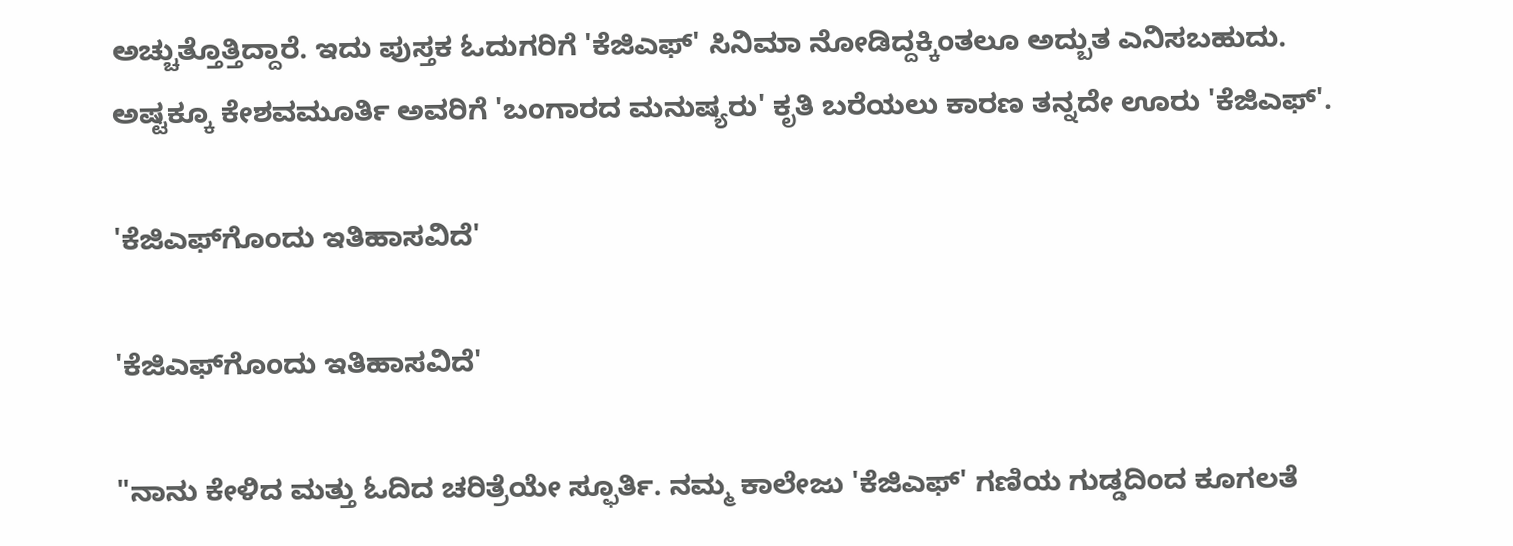ಅಚ್ಚುತ್ತೊತ್ತಿದ್ದಾರೆ. ಇದು ಪುಸ್ತಕ ಓದುಗರಿಗೆ 'ಕೆಜಿಎಫ್' ಸಿನಿಮಾ ನೋಡಿದ್ದಕ್ಕಿಂತಲೂ ಅದ್ಬುತ ಎನಿಸಬಹುದು. ಅಷ್ಟಕ್ಕೂ ಕೇಶವಮೂರ್ತಿ ಅವರಿಗೆ 'ಬಂಗಾರದ ಮನುಷ್ಯರು' ಕೃತಿ ಬರೆಯಲು ಕಾರಣ ತನ್ನದೇ ಊರು 'ಕೆಜಿಎಫ್'.

'ಕೆಜಿಎಫ್‌ಗೊಂದು ಇತಿಹಾಸವಿದೆ'

'ಕೆಜಿಎಫ್‌ಗೊಂದು ಇತಿಹಾಸವಿದೆ'

"ನಾನು ಕೇಳಿದ ಮತ್ತು ಓದಿದ ಚರಿತ್ರೆಯೇ ಸ್ಫೂರ್ತಿ. ನಮ್ಮ ಕಾಲೇಜು 'ಕೆಜಿಎಫ್' ಗಣಿಯ ಗುಡ್ಡದಿಂದ ಕೂಗಲತೆ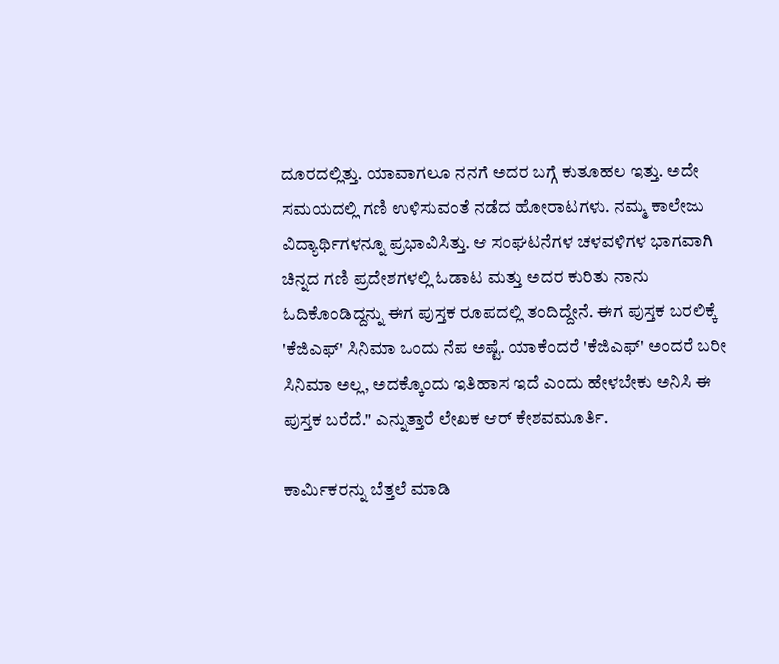ದೂರದಲ್ಲಿತ್ತು. ಯಾವಾಗಲೂ ನನಗೆ ಅದರ ಬಗ್ಗೆ ಕುತೂಹಲ ಇತ್ತು. ಅದೇ ಸಮಯದಲ್ಲಿ ಗಣಿ ಉಳಿಸುವಂತೆ ನಡೆದ ಹೋರಾಟಗಳು. ನಮ್ಮ ಕಾಲೇಜು ವಿದ್ಯಾರ್ಥಿಗಳನ್ನೂ ಪ್ರಭಾವಿಸಿತ್ತು. ಆ ಸಂಘಟನೆಗಳ ಚಳವಳಿಗಳ ಭಾಗವಾಗಿ ಚಿನ್ನದ ಗಣಿ ಪ್ರದೇಶಗಳಲ್ಲಿ ಓಡಾಟ ಮತ್ತು ಅದರ ಕುರಿತು ನಾನು ಓದಿಕೊಂಡಿದ್ದನ್ನು ಈಗ ಪುಸ್ತಕ ರೂಪದಲ್ಲಿ ತಂದಿದ್ದೇನೆ. ಈಗ ಪುಸ್ತಕ ಬರಲಿಕ್ಕೆ 'ಕೆಜಿಎಫ್' ಸಿನಿಮಾ ಒಂದು ನೆಪ ಅಷ್ಟೆ. ಯಾಕೆಂದರೆ 'ಕೆಜಿಎಫ್' ಅಂದರೆ ಬರೀ ಸಿನಿಮಾ ಅಲ್ಲ, ಅದಕ್ಕೊಂದು ಇತಿಹಾಸ ಇದೆ ಎಂದು ಹೇಳಬೇಕು ಅನಿಸಿ ಈ ಪುಸ್ತಕ ಬರೆದೆ." ಎನ್ನುತ್ತಾರೆ ಲೇಖಕ ಆರ್ ಕೇಶವಮೂರ್ತಿ.

ಕಾರ್ಮಿಕರನ್ನು ಬೆತ್ತಲೆ ಮಾಡಿ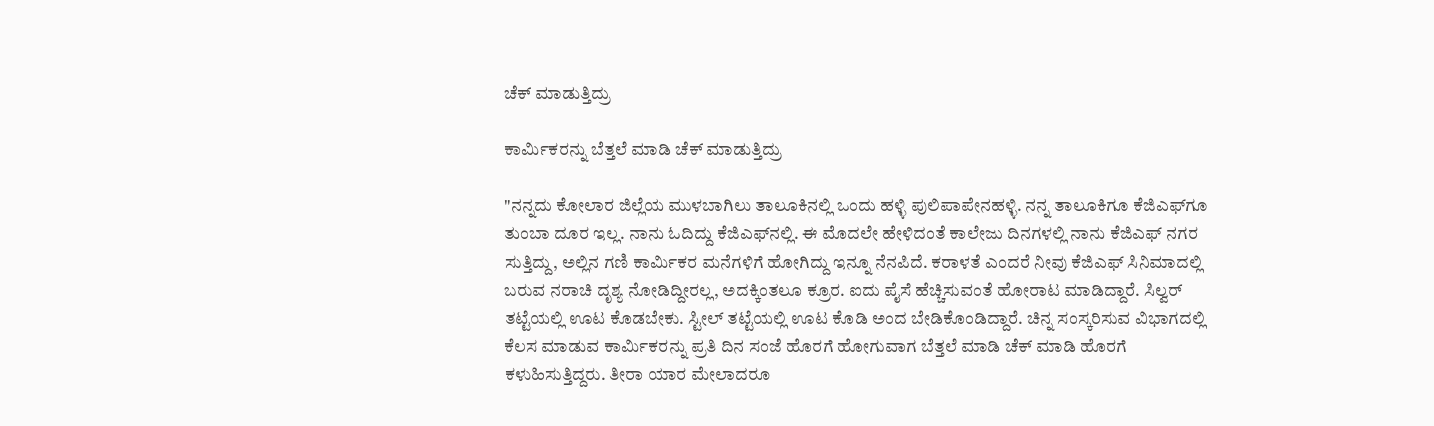ಚೆಕ್ ಮಾಡುತ್ತಿದ್ರು

ಕಾರ್ಮಿಕರನ್ನು ಬೆತ್ತಲೆ ಮಾಡಿ ಚೆಕ್ ಮಾಡುತ್ತಿದ್ರು

"ನನ್ನದು ಕೋಲಾರ ಜಿಲ್ಲೆಯ ಮುಳಬಾಗಿಲು ತಾಲೂಕಿನಲ್ಲಿ ಒಂದು ಹಳ್ಳಿ ಪುಲಿಪಾಪೇನಹಳ್ಳಿ. ನನ್ನ ತಾಲೂಕಿಗೂ ಕೆಜಿಎಫ್‌ಗೂ ತುಂಬಾ ದೂರ ಇಲ್ಲ. ನಾನು ಓದಿದ್ದು ಕೆಜಿಎಫ್‌ನಲ್ಲಿ. ಈ ಮೊದಲೇ ಹೇಳಿದಂತೆ ಕಾಲೇಜು ದಿನಗಳಲ್ಲಿ ನಾನು ಕೆಜಿಎಫ್ ನಗರ ಸುತ್ತಿದ್ದು, ಅಲ್ಲಿನ ಗಣಿ ಕಾರ್ಮಿಕರ ಮನೆಗಳಿಗೆ ಹೋಗಿದ್ದು ಇನ್ನೂ ನೆನಪಿದೆ. ಕರಾಳತೆ ಎಂದರೆ ನೀವು ಕೆಜಿಎಫ್ ಸಿನಿಮಾದಲ್ಲಿ ಬರುವ ನರಾಚಿ ದೃಶ್ಯ ನೋಡಿದ್ದೀರಲ್ಲ, ಅದಕ್ಕಿಂತಲೂ ಕ್ರೂರ. ಐದು ಪೈಸೆ ಹೆಚ್ಚಿಸುವಂತೆ ಹೋರಾಟ ಮಾಡಿದ್ದಾರೆ. ಸಿಲ್ವರ್ ತಟ್ಟೆಯಲ್ಲಿ ಊಟ ಕೊಡಬೇಕು. ಸ್ಟೀಲ್ ತಟ್ಟೆಯಲ್ಲಿ ಊಟ ಕೊಡಿ ಅಂದ ಬೇಡಿಕೊಂಡಿದ್ದಾರೆ. ಚಿನ್ನ ಸಂಸ್ಕರಿಸುವ ವಿಭಾಗದಲ್ಲಿ ಕೆಲಸ ಮಾಡುವ ಕಾರ್ಮಿಕರನ್ನು ಪ್ರತಿ ದಿನ ಸಂಜೆ ಹೊರಗೆ ಹೋಗುವಾಗ ಬೆತ್ತಲೆ ಮಾಡಿ ಚೆಕ್ ಮಾಡಿ ಹೊರಗೆ ಕಳುಹಿಸುತ್ತಿದ್ದರು. ತೀರಾ ಯಾರ ಮೇಲಾದರೂ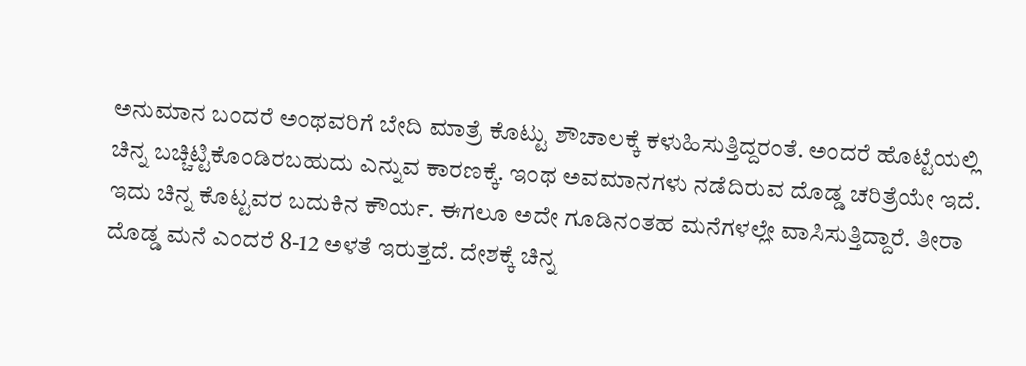ಅನುಮಾನ ಬಂದರೆ ಅಂಥವರಿಗೆ ಬೇದಿ ಮಾತ್ರೆ ಕೊಟ್ಟು ಶೌಚಾಲಕ್ಕೆ ಕಳುಹಿಸುತ್ತಿದ್ದರಂತೆ. ಅಂದರೆ ಹೊಟ್ಟೆಯಲ್ಲಿ ಚಿನ್ನ ಬಚ್ಚಿಟ್ಟಿಕೊಂಡಿರಬಹುದು ಎನ್ನುವ ಕಾರಣಕ್ಕೆ. ಇಂಥ ಅವಮಾನಗಳು ನಡೆದಿರುವ ದೊಡ್ಡ ಚರಿತ್ರೆಯೇ ಇದೆ. ಇದು ಚಿನ್ನ ಕೊಟ್ಟವರ ಬದುಕಿನ ಕೌರ್ಯ. ಈಗಲೂ ಅದೇ ಗೂಡಿನಂತಹ ಮನೆಗಳಲ್ಲೇ ವಾಸಿಸುತ್ತಿದ್ದಾರೆ. ತೀರಾ ದೊಡ್ಡ ಮನೆ ಎಂದರೆ 8-12 ಅಳತೆ ಇರುತ್ತದೆ. ದೇಶಕ್ಕೆ ಚಿನ್ನ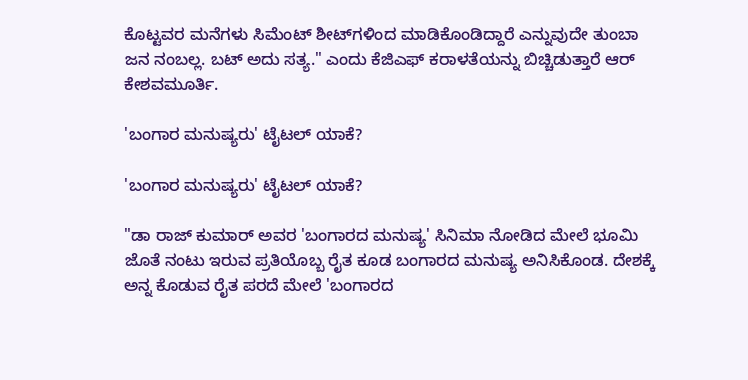ಕೊಟ್ಟವರ ಮನೆಗಳು ಸಿಮೆಂಟ್ ಶೀಟ್‌ಗಳಿಂದ ಮಾಡಿಕೊಂಡಿದ್ದಾರೆ ಎನ್ನುವುದೇ ತುಂಬಾ ಜನ ನಂಬಲ್ಲ. ಬಟ್ ಅದು ಸತ್ಯ." ಎಂದು ಕೆಜಿಎಫ್ ಕರಾಳತೆಯನ್ನು ಬಿಚ್ಚಿಡುತ್ತಾರೆ ಆರ್ ಕೇಶವಮೂರ್ತಿ.

'ಬಂಗಾರ ಮನುಷ್ಯರು' ಟೈಟಲ್ ಯಾಕೆ?

'ಬಂಗಾರ ಮನುಷ್ಯರು' ಟೈಟಲ್ ಯಾಕೆ?

"ಡಾ ರಾಜ್ ಕುಮಾರ್ ಅವರ 'ಬಂಗಾರದ ಮನುಷ್ಯ' ಸಿನಿಮಾ ನೋಡಿದ ಮೇಲೆ ಭೂಮಿ ಜೊತೆ ನಂಟು ಇರುವ ಪ್ರತಿಯೊಬ್ಬ ರೈತ ಕೂಡ ಬಂಗಾರದ ಮನುಷ್ಯ ಅನಿಸಿಕೊಂಡ. ದೇಶಕ್ಕೆ ಅನ್ನ ಕೊಡುವ ರೈತ ಪರದೆ ಮೇಲೆ 'ಬಂಗಾರದ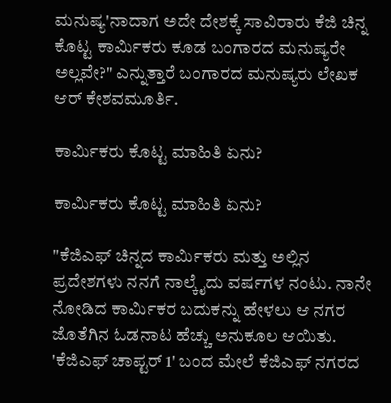ಮನುಷ್ಯ'ನಾದಾಗ ಅದೇ ದೇಶಕ್ಕೆ ಸಾವಿರಾರು ಕೆಜಿ ಚಿನ್ನ ಕೊಟ್ಟ ಕಾರ್ಮಿಕರು ಕೂಡ ಬಂಗಾರದ ಮನುಷ್ಯರೇ ಅಲ್ಲವೇ?" ಎನ್ನುತ್ತಾರೆ ಬಂಗಾರದ ಮನುಷ್ಯರು ಲೇಖಕ ಆರ್ ಕೇಶವಮೂರ್ತಿ.

ಕಾರ್ಮಿಕರು ಕೊಟ್ಟ ಮಾಹಿತಿ ಏನು?

ಕಾರ್ಮಿಕರು ಕೊಟ್ಟ ಮಾಹಿತಿ ಏನು?

"ಕೆಜಿಎಫ್ ಚಿನ್ನದ ಕಾರ್ಮಿಕರು ಮತ್ತು ಅಲ್ಲಿನ ಪ್ರದೇಶಗಳು ನನಗೆ ನಾಲ್ಕೈದು ವರ್ಷಗಳ ನಂಟು. ನಾನೇ ನೋಡಿದ ಕಾರ್ಮಿಕರ ಬದುಕನ್ನು ಹೇಳಲು ಆ ನಗರ ಜೊತೆಗಿನ ಓಡನಾಟ ಹೆಚ್ಚು ಅನುಕೂಲ ಆಯಿತು. 'ಕೆಜಿಎಫ್ ಚಾಪ್ಟರ್ 1' ಬಂದ ಮೇಲೆ ಕೆಜಿಎಫ್ ನಗರದ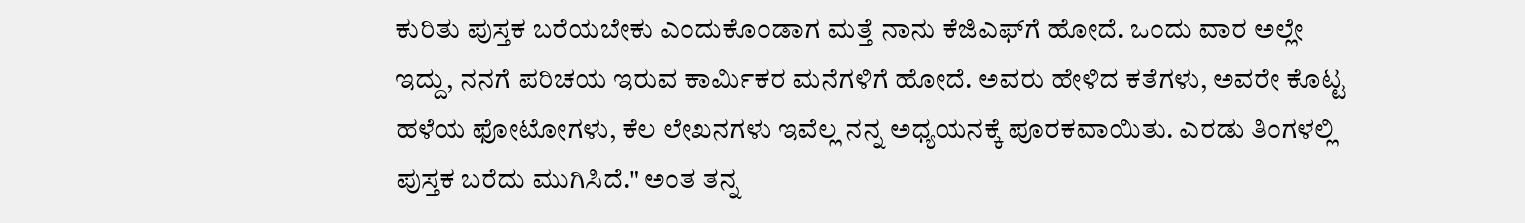ಕುರಿತು ಪುಸ್ತಕ ಬರೆಯಬೇಕು ಎಂದುಕೊಂಡಾಗ ಮತ್ತೆ ನಾನು ಕೆಜಿಎಫ್‌ಗೆ ಹೋದೆ. ಒಂದು ವಾರ ಅಲ್ಲೇ ಇದ್ದು, ನನಗೆ ಪರಿಚಯ ಇರುವ ಕಾರ್ಮಿಕರ ಮನೆಗಳಿಗೆ ಹೋದೆ. ಅವರು ಹೇಳಿದ ಕತೆಗಳು, ಅವರೇ ಕೊಟ್ಟ ಹಳೆಯ ಫೋಟೋಗಳು, ಕೆಲ ಲೇಖನಗಳು ಇವೆಲ್ಲ ನನ್ನ ಅಧ್ಯಯನಕ್ಕೆ ಪೂರಕವಾಯಿತು. ಎರಡು ತಿಂಗಳಲ್ಲಿ ಪುಸ್ತಕ ಬರೆದು ಮುಗಿಸಿದೆ." ಅಂತ ತನ್ನ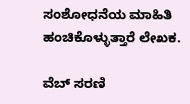ಸಂಶೋಧನೆಯ ಮಾಹಿತಿ ಹಂಚಿಕೊಳ್ಳುತ್ತಾರೆ ಲೇಖಕ.

ವೆಬ್ ಸರಣಿ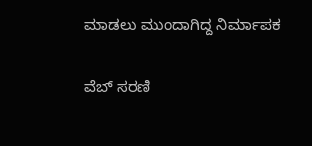ಮಾಡಲು ಮುಂದಾಗಿದ್ದ ನಿರ್ಮಾಪಕ

ವೆಬ್ ಸರಣಿ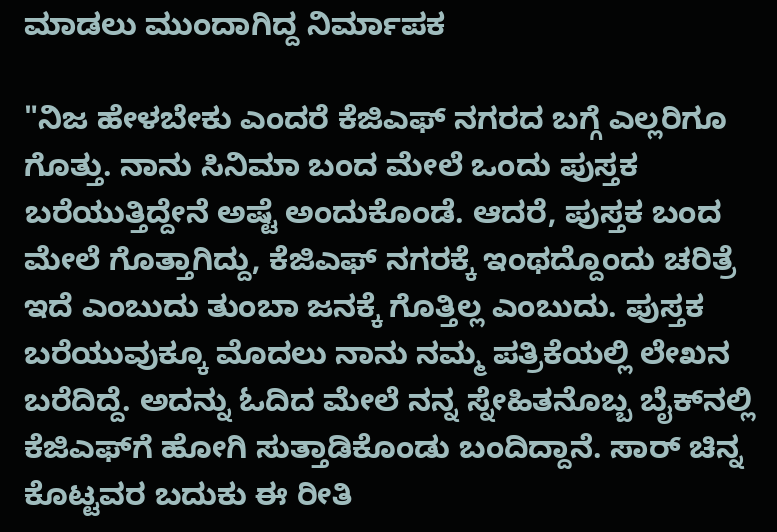ಮಾಡಲು ಮುಂದಾಗಿದ್ದ ನಿರ್ಮಾಪಕ

"ನಿಜ ಹೇಳಬೇಕು ಎಂದರೆ ಕೆಜಿಎಫ್ ನಗರದ ಬಗ್ಗೆ ಎಲ್ಲರಿಗೂ ಗೊತ್ತು. ನಾನು ಸಿನಿಮಾ ಬಂದ ಮೇಲೆ ಒಂದು ಪುಸ್ತಕ ಬರೆಯುತ್ತಿದ್ದೇನೆ ಅಷ್ಟೆ ಅಂದುಕೊಂಡೆ. ಆದರೆ, ಪುಸ್ತಕ ಬಂದ ಮೇಲೆ ಗೊತ್ತಾಗಿದ್ದು, ಕೆಜಿಎಫ್ ನಗರಕ್ಕೆ ಇಂಥದ್ದೊಂದು ಚರಿತ್ರೆ ಇದೆ ಎಂಬುದು ತುಂಬಾ ಜನಕ್ಕೆ ಗೊತ್ತಿಲ್ಲ ಎಂಬುದು. ಪುಸ್ತಕ ಬರೆಯುವುಕ್ಕೂ ಮೊದಲು ನಾನು ನಮ್ಮ ಪತ್ರಿಕೆಯಲ್ಲಿ ಲೇಖನ ಬರೆದಿದ್ದೆ. ಅದನ್ನು ಓದಿದ ಮೇಲೆ ನನ್ನ ಸ್ನೇಹಿತನೊಬ್ಬ ಬೈಕ್‌ನಲ್ಲಿ ಕೆಜಿಎಫ್‌ಗೆ ಹೋಗಿ ಸುತ್ತಾಡಿಕೊಂಡು ಬಂದಿದ್ದಾನೆ. ಸಾರ್ ಚಿನ್ನ ಕೊಟ್ಟವರ ಬದುಕು ಈ ರೀತಿ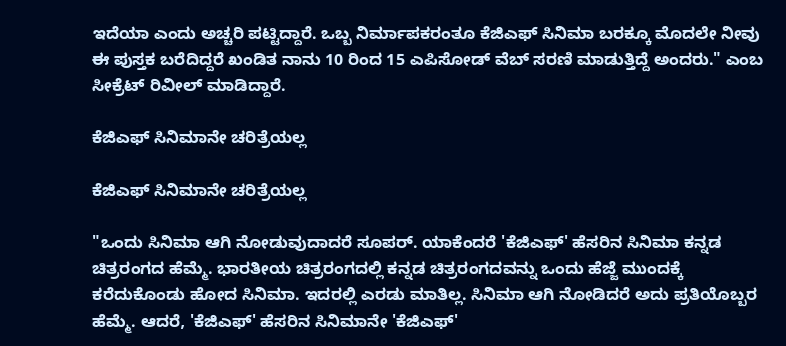ಇದೆಯಾ ಎಂದು ಅಚ್ಚರಿ ಪಟ್ಟಿದ್ದಾರೆ. ಒಬ್ಬ ನಿರ್ಮಾಪಕರಂತೂ ಕೆಜಿಎಫ್ ಸಿನಿಮಾ ಬರಕ್ಕೂ ಮೊದಲೇ ನೀವು ಈ ಪುಸ್ತಕ ಬರೆದಿದ್ದರೆ ಖಂಡಿತ ನಾನು 10 ರಿಂದ 15 ಎಪಿಸೋಡ್ ವೆಬ್ ಸರಣಿ ಮಾಡುತ್ತಿದ್ದೆ ಅಂದರು." ಎಂಬ ಸೀಕ್ರೆಟ್ ರಿವೀಲ್ ಮಾಡಿದ್ದಾರೆ.

ಕೆಜಿಎಫ್ ಸಿನಿಮಾನೇ ಚರಿತ್ರೆಯಲ್ಲ

ಕೆಜಿಎಫ್ ಸಿನಿಮಾನೇ ಚರಿತ್ರೆಯಲ್ಲ

"ಒಂದು ಸಿನಿಮಾ ಆಗಿ ನೋಡುವುದಾದರೆ ಸೂಪರ್. ಯಾಕೆಂದರೆ 'ಕೆಜಿಎಫ್' ಹೆಸರಿನ ಸಿನಿಮಾ ಕನ್ನಡ ಚಿತ್ರರಂಗದ ಹೆಮ್ಮೆ. ಭಾರತೀಯ ಚಿತ್ರರಂಗದಲ್ಲಿ ಕನ್ನಡ ಚಿತ್ರರಂಗದವನ್ನು ಒಂದು ಹೆಜ್ಜೆ ಮುಂದಕ್ಕೆ ಕರೆದುಕೊಂಡು ಹೋದ ಸಿನಿಮಾ. ಇದರಲ್ಲಿ ಎರಡು ಮಾತಿಲ್ಲ. ಸಿನಿಮಾ ಆಗಿ ನೋಡಿದರೆ ಅದು ಪ್ರತಿಯೊಬ್ಬರ ಹೆಮ್ಮೆ. ಆದರೆ, 'ಕೆಜಿಎಫ್' ಹೆಸರಿನ ಸಿನಿಮಾನೇ 'ಕೆಜಿಎಫ್'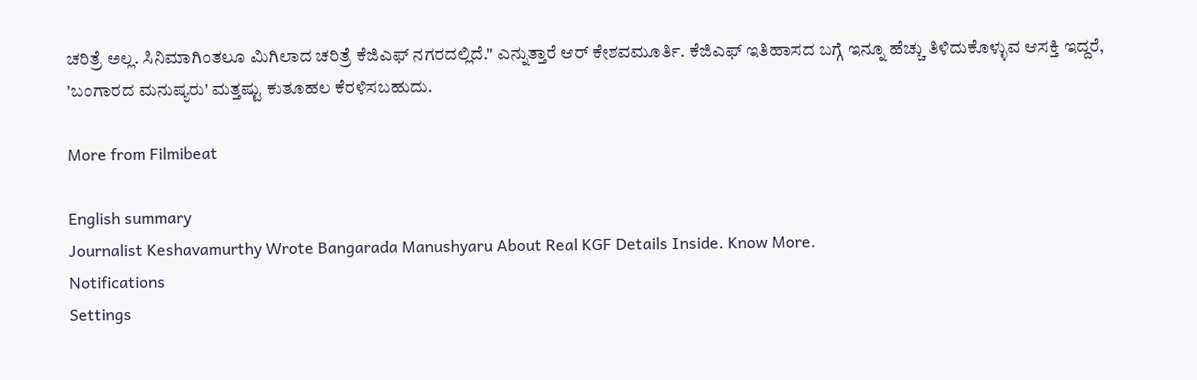ಚರಿತ್ರೆ ಅಲ್ಲ. ಸಿನಿಮಾಗಿಂತಲೂ ಮಿಗಿಲಾದ ಚರಿತ್ರೆ ಕೆಜಿಎಫ್ ನಗರದಲ್ಲಿದೆ." ಎನ್ನುತ್ತಾರೆ ಆರ್‌ ಕೇಶವಮೂರ್ತಿ. ಕೆಜಿಎಫ್ ಇತಿಹಾಸದ ಬಗ್ಗೆ ಇನ್ನೂ ಹೆಚ್ಚು ತಿಳಿದುಕೊಳ್ಳುವ ಆಸಕ್ತಿ ಇದ್ದರೆ, 'ಬಂಗಾರದ ಮನುಷ್ಯರು' ಮತ್ತಷ್ಟು ಕುತೂಹಲ ಕೆರಳಿಸಬಹುದು.

More from Filmibeat

English summary
Journalist Keshavamurthy Wrote Bangarada Manushyaru About Real KGF Details Inside. Know More.
Notifications
Settings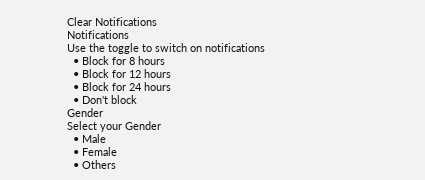Clear Notifications
Notifications
Use the toggle to switch on notifications
  • Block for 8 hours
  • Block for 12 hours
  • Block for 24 hours
  • Don't block
Gender
Select your Gender
  • Male
  • Female
  • Others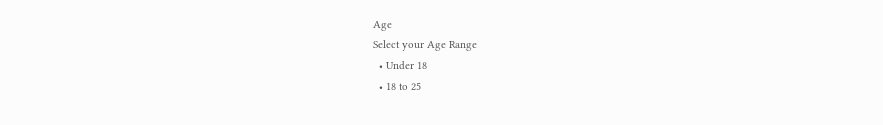Age
Select your Age Range
  • Under 18
  • 18 to 25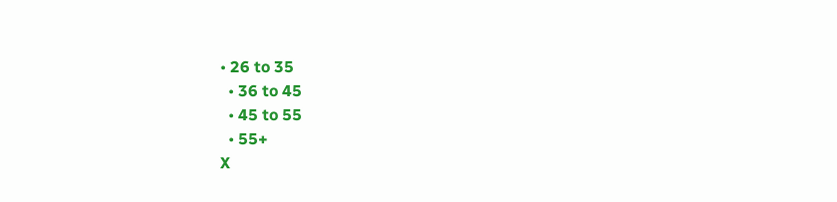• 26 to 35
  • 36 to 45
  • 45 to 55
  • 55+
X